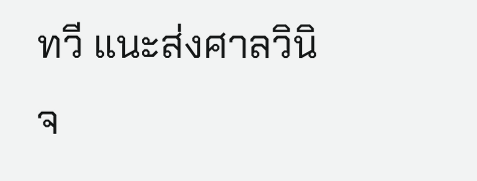ทวี แนะส่งศาลวินิจ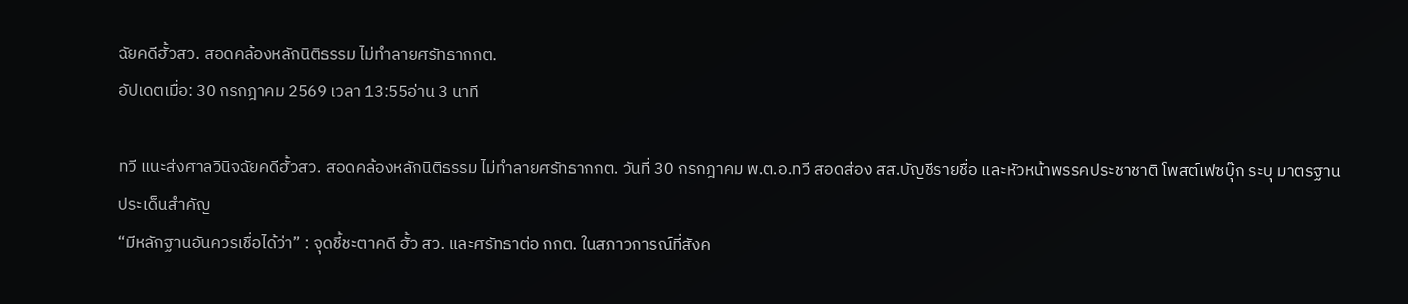ฉัยคดีฮั้วสว. สอดคล้องหลักนิติธรรม ไม่ทำลายศรัทธากกต.
อัปเดตเมื่อ: 30 กรกฎาคม 2569 เวลา 13:55อ่าน 3 นาที

ทวี แนะส่งศาลวินิจฉัยคดีฮั้วสว. สอดคล้องหลักนิติธรรม ไม่ทำลายศรัทธากกต. วันที่ 30 กรกฎาคม พ.ต.อ.ทวี สอดส่อง สส.บัญชีรายชื่อ และหัวหน้าพรรคประชาชาติ โพสต์เฟซบุ๊ก ระบุ มาตรฐาน
ประเด็นสำคัญ
“มีหลักฐานอันควรเชื่อได้ว่า” : จุดชี้ชะตาคดี ฮั้ว สว. และศรัทธาต่อ กกต. ในสภาวการณ์ที่สังค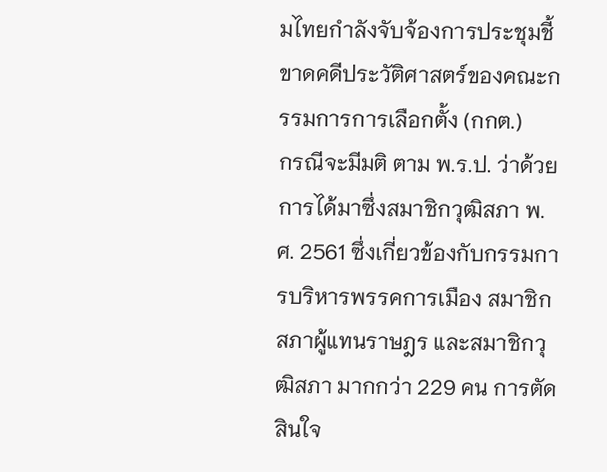มไทยกำลังจับจ้องการประชุมชี้ขาดคดีประวัติศาสตร์ของคณะกรรมการการเลือกตั้ง (กกต.)
กรณีจะมีมติ ตาม พ.ร.ป. ว่าด้วยการได้มาซึ่งสมาชิกวุฒิสภา พ.ศ. 2561 ซึ่งเกี่ยวข้องกับกรรมการบริหารพรรคการเมือง สมาชิกสภาผู้แทนราษฎร และสมาชิกวุฒิสภา มากกว่า 229 คน การตัดสินใจ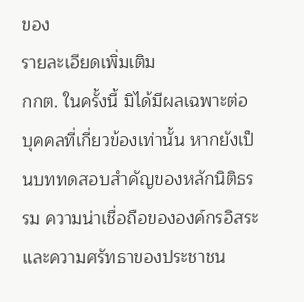ของ
รายละเอียดเพิ่มเติม
กกต. ในครั้งนี้ มิได้มีผลเฉพาะต่อบุคคลที่เกี่ยวข้องเท่านั้น หากยังเป็นบททดสอบสำคัญของหลักนิติธรรม ความน่าเชื่อถือขององค์กรอิสระ และความศรัทธาของประชาชน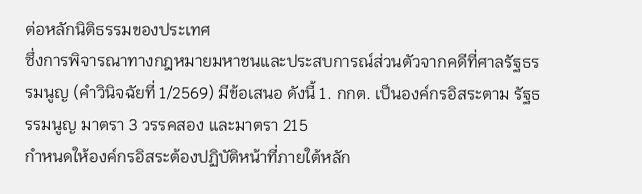ต่อหลักนิติธรรมของประเทศ
ซึ่งการพิจารณาทางกฎหมายมหาชนและประสบการณ์ส่วนตัวจากคดีที่ศาลรัฐธรรมนูญ (คำวินิจฉัยที่ 1/2569) มีข้อเสนอ ดังนี้ 1. กกต. เป็นองค์กรอิสระตาม รัฐธรรมนูญ มาตรา 3 วรรคสอง และมาตรา 215
กำหนดให้องค์กรอิสระต้องปฏิบัติหน้าที่ภายใต้หลัก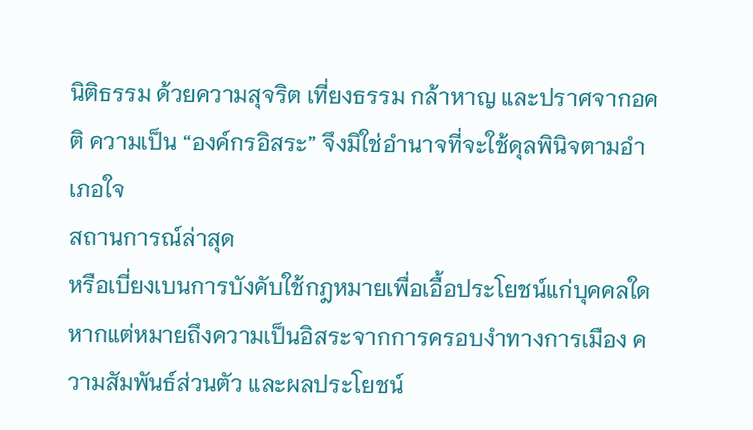นิติธรรม ด้วยความสุจริต เที่ยงธรรม กล้าหาญ และปราศจากอคติ ความเป็น “องค์กรอิสระ” จึงมิใช่อำนาจที่จะใช้ดุลพินิจตามอำเภอใจ
สถานการณ์ล่าสุด
หรือเบี่ยงเบนการบังคับใช้กฎหมายเพื่อเอื้อประโยชน์แก่บุคคลใด หากแต่หมายถึงความเป็นอิสระจากการครอบงำทางการเมือง ความสัมพันธ์ส่วนตัว และผลประโยชน์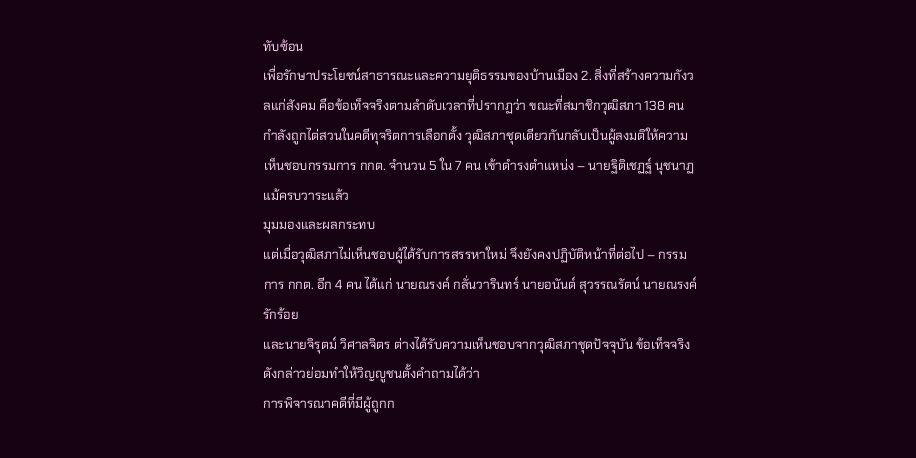ทับซ้อน
เพื่อรักษาประโยชน์สาธารณะและความยุติธรรมของบ้านเมือง 2. สิ่งที่สร้างความกังวลแก่สังคม คือข้อเท็จจริงตามลำดับเวลาที่ปรากฏว่า ขณะที่สมาชิกวุฒิสภา 138 คน
กำลังถูกไต่สวนในคดีทุจริตการเลือกตั้ง วุฒิสภาชุดเดียวกันกลับเป็นผู้ลงมติให้ความเห็นชอบกรรมการ กกต. จำนวน 5 ใน 7 คน เข้าดำรงตำแหน่ง – นายฐิติเชฏฐ์ นุชนาฏ แม้ครบวาระแล้ว
มุมมองและผลกระทบ
แต่เมื่อวุฒิสภาไม่เห็นชอบผู้ได้รับการสรรหาใหม่ จึงยังคงปฏิบัติหน้าที่ต่อไป – กรรมการ กกต. อีก 4 คน ได้แก่ นายณรงค์ กลั่นวารินทร์ นายอนันต์ สุวรรณรัตน์ นายณรงค์ รักร้อย
และนายจิรุตม์ วิศาลจิตร ต่างได้รับความเห็นชอบจากวุฒิสภาชุดปัจจุบัน ข้อเท็จจริงดังกล่าวย่อมทำให้วิญญูชนตั้งคำถามได้ว่า
การพิจารณาคดีที่มีผู้ถูกก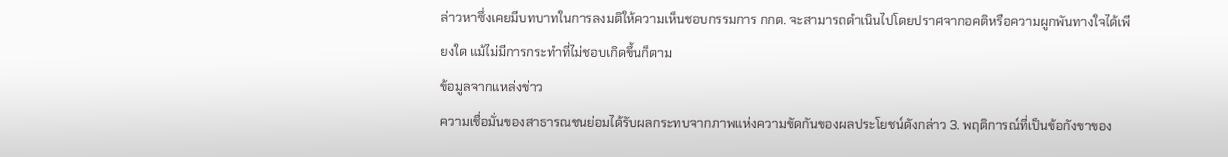ล่าวหาซึ่งเคยมีบทบาทในการลงมติให้ความเห็นชอบกรรมการ กกต. จะสามารถดำเนินไปโดยปราศจากอคติหรือความผูกพันทางใจได้เพียงใด แม้ไม่มีการกระทำที่ไม่ชอบเกิดขึ้นก็ตาม
ข้อมูลจากแหล่งข่าว
ความเชื่อมั่นของสาธารณชนย่อมได้รับผลกระทบจากภาพแห่งความขัดกันของผลประโยชน์ดังกล่าว 3. พฤติการณ์ที่เป็นข้อกังขาของ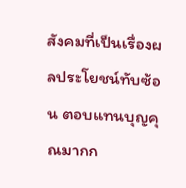สังคมที่เป็นเรื่องผลประโยชน์ทับซ้อน ตอบแทนบุญคุณมากก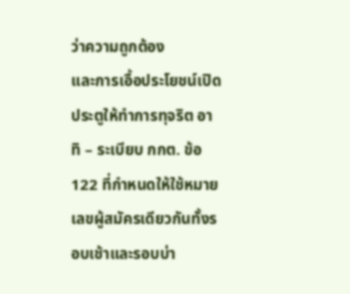ว่าความถูกต้อง
และการเอื้อประโยชน์เปิดประตูให้ทำการทุจริต อาทิ – ระเบียบ กกต. ข้อ 122 ที่กำหนดให้ใช้หมายเลขผู้สมัครเดียวกันทั้งรอบเช้าและรอบบ่า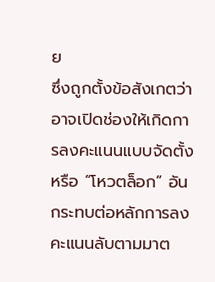ย
ซึ่งถูกตั้งข้อสังเกตว่าอาจเปิดช่องให้เกิดการลงคะแนนแบบจัดตั้งหรือ “โหวตล็อก” อันกระทบต่อหลักการลงคะแนนลับตามมาต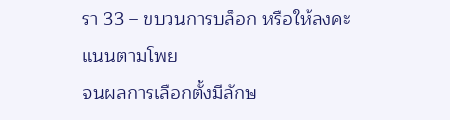รา 33 – ขบวนการบล็อก หรือให้ลงคะแนนตามโพย
จนผลการเลือกตั้งมีลักษ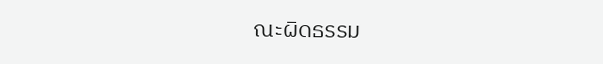ณะผิดธรรม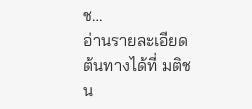ช…
อ่านรายละเอียดต้นทางได้ที่ มติชน